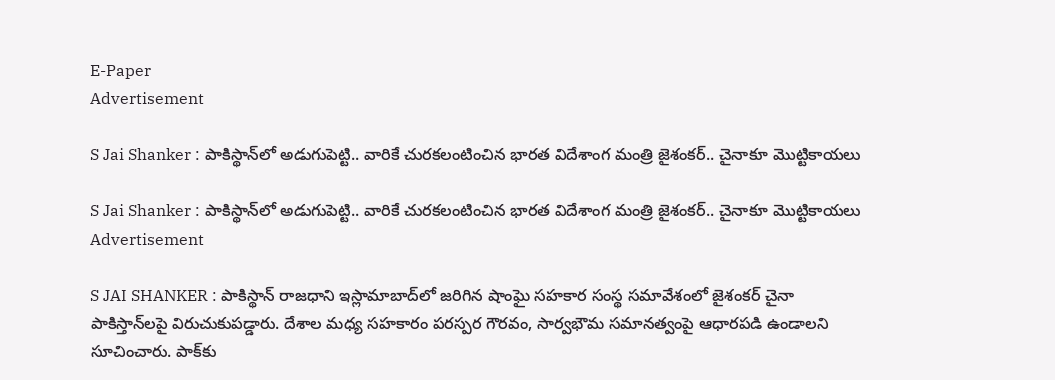E-Paper
Advertisement

S Jai Shanker : పాకిస్థాన్‌లో అడుగుపెట్టి.. వారికే చురకలంటించిన భారత విదేశాంగ మంత్రి జైశంకర్.. చైనాకూ మొట్టికాయలు

S Jai Shanker : పాకిస్థాన్‌లో అడుగుపెట్టి.. వారికే చురకలంటించిన భారత విదేశాంగ మంత్రి జైశంకర్.. చైనాకూ మొట్టికాయలు
Advertisement

S JAI SHANKER : పాకిస్థాన్ రాజధాని ఇస్లామాబాద్‌లో జరిగిన షాంఘై సహకార సంస్థ సమావేశంలో జైశంకర్ చైనా పాకిస్తాన్‌లపై విరుచుకుపడ్డారు. దేశాల మధ్య సహకారం పరస్పర గౌరవం, సార్వభౌమ సమానత్వంపై ఆధారపడి ఉండాలని సూచించారు. పాక్‌కు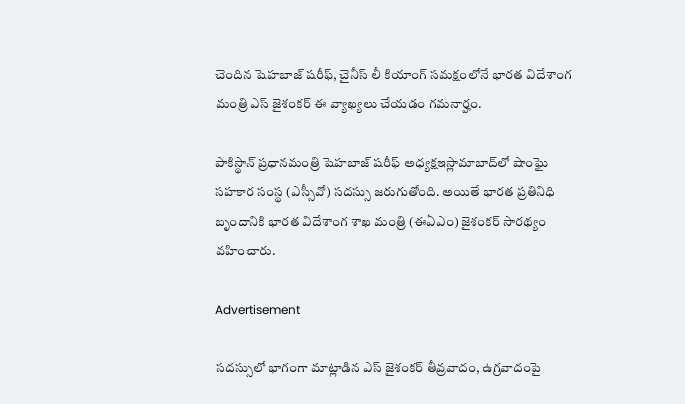చెందిన షెహబాజ్ షరీఫ్, చైనీస్ లీ కియాంగ్ సమక్షంలోనే భారత విదేశాంగ మంత్రి ఎస్ జైశంకర్ ఈ వ్యాఖ్యలు చేయడం గమనార్హం.

పాకిస్థాన్ ప్రధానమంత్రి షెహబాజ్‌ షరీఫ్‌ అధ్యక్షఇస్లామాబాద్‌లో షాంఘై సహకార సంస్థ (ఎస్సీవో) సదస్సు జరుగుతోంది. అయితే భారత ప్రతినిధి బృందానికి భారత విదేశాంగ శాఖ మంత్రి (ఈఏఎం) జైశంకర్‌ సారథ్యం వహించారు.

Advertisement

సదస్సులో భాగంగా మాట్లాడిన ఎస్ జైశంకర్ తీవ్రవాదం, ఉగ్రవాదంపై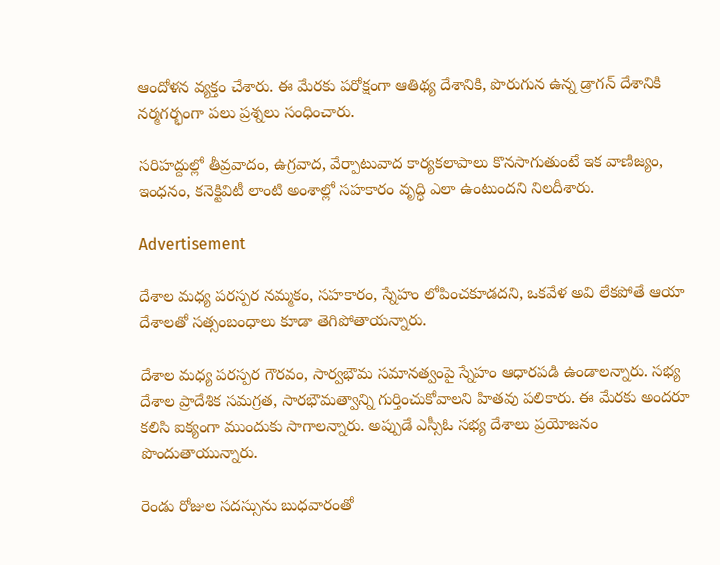ఆందోళన వ్యక్తం చేశారు. ఈ మేరకు పరోక్షంగా ఆతిథ్య దేశానికి, పొరుగున ఉన్న డ్రాగన్ దేశానికి నర్మగర్భంగా పలు ప్రశ్నలు సంధించారు.

సరిహద్దుల్లో తీవ్రవాదం, ఉగ్రవాద, వేర్పాటువాద కార్యకలాపాలు కొనసాగుతుంటే ఇక వాణిజ్యం, ఇంధనం, కనెక్టివిటీ లాంటి అంశాల్లో సహకారం వృద్ధి ఎలా ఉంటుందని నిలదీశారు.

Advertisement

దేశాల మధ్య పరస్పర నమ్మకం, సహకారం, స్నేహం లోపించకూడదని, ఒకవేళ అవి లేకపోతే ఆయా దేశాలతో సత్సంబంధాలు కూడా తెగిపోతాయన్నారు.

దేశాల మధ్య పరస్పర గౌరవం, సార్వభౌమ సమానత్వంపై స్నేహం ఆధారపడి ఉండాలన్నారు. సభ్య దేశాల ప్రాదేశిక సమగ్రత, సారభౌమత్వాన్ని గుర్తించుకోవాలని హితవు పలికారు. ఈ మేరకు అందరూ కలిసి ఐక్యంగా ముందుకు సాగాలన్నారు. అప్పుడే ఎస్సీఓ సభ్య దేశాలు ప్రయోజనం పొందుతాయున్నారు.

రెండు రోజుల సదస్సును బుధవారంతో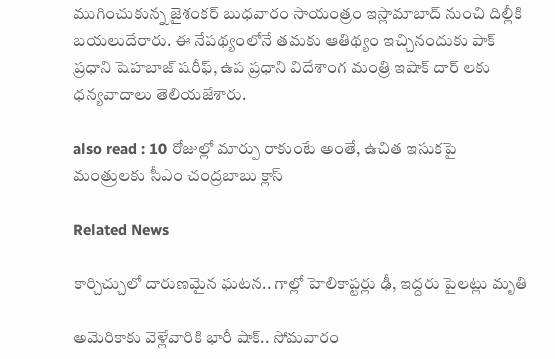ముగించుకున్న జైశంకర్ బుధవారం సాయంత్రం ఇస్లామాబాద్ నుంచి దిల్లీకి బయలుదేరారు. ఈ నేపథ్యంలోనే తమకు ఆతిథ్యం ఇచ్చినందుకు పాక్ ప్రధాని షెహబాజ్ షరీఫ్, ఉప ప్రధాని విదేశాంగ మంత్రి ఇషాక్ దార్ లకు ధన్యవాదాలు తెలియజేశారు.

also read : 10 రోజుల్లో మార్పు రాకుంటే అంతే, ఉచిత ఇసుకపై మంత్రులకు సీఎం చంద్రబాబు క్లాస్

Related News

కార్చిచ్చులో దారుణమైన ఘటన.. గాల్లో హెలికాప్టర్లు ఢీ, ఇద్దరు పైలట్లు మృతి

అమెరికాకు వెళ్లేవారికి భారీ షాక్.. సోమవారం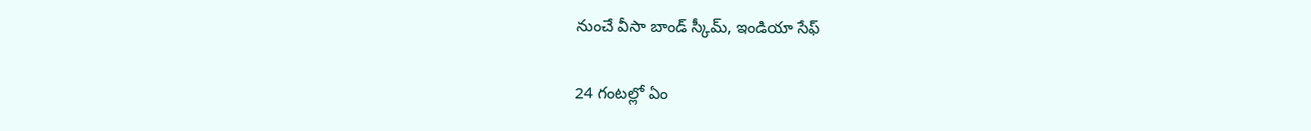నుంచే వీసా బాండ్ స్కీమ్, ఇండియా సేఫ్

24 గంటల్లో ఏం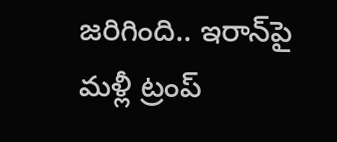జరిగింది.. ఇరాన్‌పై మళ్లీ ట్రంప్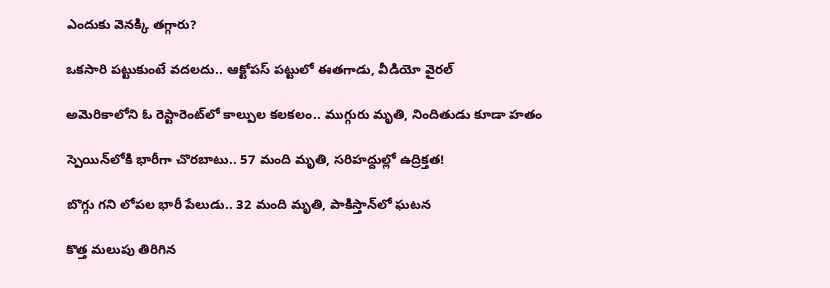ఎందుకు వెనక్కి తగ్గారు?

ఒకసారి పట్టుకుంటే వదలదు.. ఆక్టోపస్ పట్టులో ఈతగాడు, వీడియో వైరల్

అమెరికాలోని ఓ రెస్టారెంట్‌లో కాల్పుల కలకలం.. ముగ్గురు మృతి, నిందితుడు కూడా హతం

స్పెయిన్‌లోకి భారీగా చొరబాటు.. 57 మంది మృతి, సరిహద్దుల్లో ఉద్రిక్తత!

బొగ్గు గని లోపల భారీ పేలుడు.. 32 మంది మృతి, పాకిస్తాన్‌లో ఘటన

కొత్త మలుపు తిరిగిన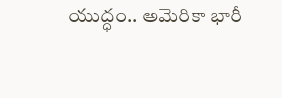యుద్ధం.. అమెరికా భారీ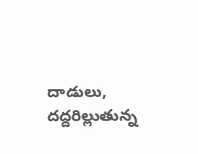దాడులు, దద్దరిల్లుతున్న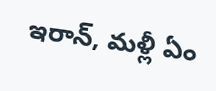ఇరాన్‌, మళ్లీ ఏం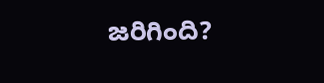జరిగింది?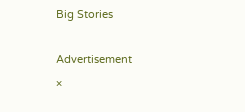Big Stories

Advertisement
×